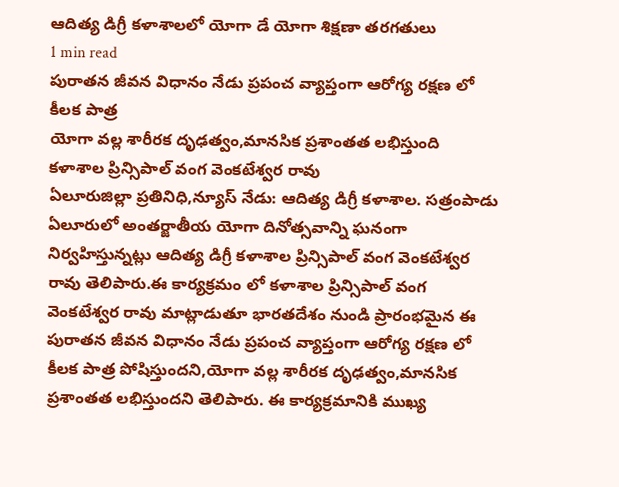ఆదిత్య డిగ్రీ కళాశాలలో యోగా డే యోగా శిక్షణా తరగతులు
1 min read
పురాతన జీవన విధానం నేడు ప్రపంచ వ్యాప్తంగా ఆరోగ్య రక్షణ లో కీలక పాత్ర
యోగా వల్ల శారీరక దృఢత్వం,మానసిక ప్రశాంతత లభిస్తుంది
కళాశాల ప్రిన్సిపాల్ వంగ వెంకటేశ్వర రావు
ఏలూరుజిల్లా ప్రతినిధి,న్యూస్ నేడు: ఆదిత్య డిగ్రీ కళాశాల. సత్రంపాడు ఏలూరులో అంతర్జాతీయ యోగా దినోత్సవాన్ని ఘనంగా నిర్వహిస్తున్నట్లు ఆదిత్య డిగ్రీ కళాశాల ప్రిన్సిపాల్ వంగ వెంకటేశ్వర రావు తెలిపారు.ఈ కార్యక్రమం లో కళాశాల ప్రిన్సిపాల్ వంగ వెంకటేశ్వర రావు మాట్లాడుతూ భారతదేశం నుండి ప్రారంభమైన ఈ పురాతన జీవన విధానం నేడు ప్రపంచ వ్యాప్తంగా ఆరోగ్య రక్షణ లో కీలక పాత్ర పోషిస్తుందని,యోగా వల్ల శారీరక దృఢత్వం,మానసిక ప్రశాంతత లభిస్తుందని తెలిపారు. ఈ కార్యక్రమానికి ముఖ్య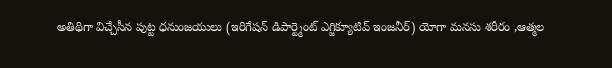అతిథిగా విచ్చేసీన పుట్ట ధనుంజయులు (ఇరిగేషన్ డిపార్ట్మెంట్ ఎగ్జిక్యూటివ్ ఇంజనీర్) యోగా మనసు శరీరం ,ఆత్మల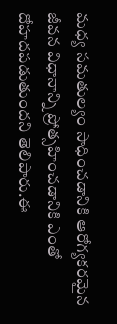మధ్య సమతుల్యం సాధించడానికి ఆరోగ్యకరమైన జీవన విధానాన్ని ప్రోత్సహించడానికి ఎంతో దోహదపడుతుందని తెలిపారు.ఈ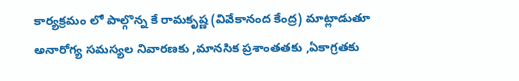కార్యక్రమం లో పాల్గొన్న కే రామకృష్ణ (వివేకానంద కేంద్ర) మాట్లాడుతూ అనారోగ్య సమస్యల నివారణకు ,మానసిక ప్రశాంతతకు ,ఏకాగ్రతకు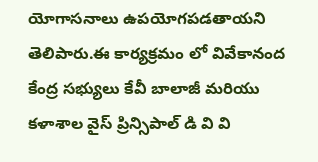యోగాసనాలు ఉపయోగపడతాయని తెలిపారు.ఈ కార్యక్రమం లో వివేకానంద కేంద్ర సభ్యులు కేవీ బాలాజీ మరియు కళాశాల వైస్ ప్రిన్సిపాల్ డి వి వి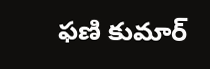ఫణి కుమార్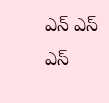ఎన్ ఎస్ ఎస్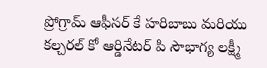ప్రోగ్రామ్ ఆఫీసర్ కే హరిబాబు మరియు కల్చరల్ కో ఆర్డినేటర్ పి సౌభాగ్య లక్ష్మీ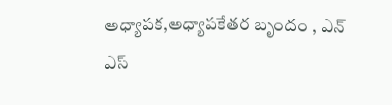అధ్యాపక,అధ్యాపకేతర బృందం , ఎన్ ఎస్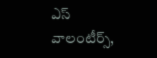ఎస్ వాలంటీర్స్,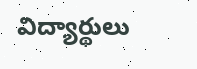విద్యార్థులు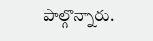పాల్గొన్నారు.